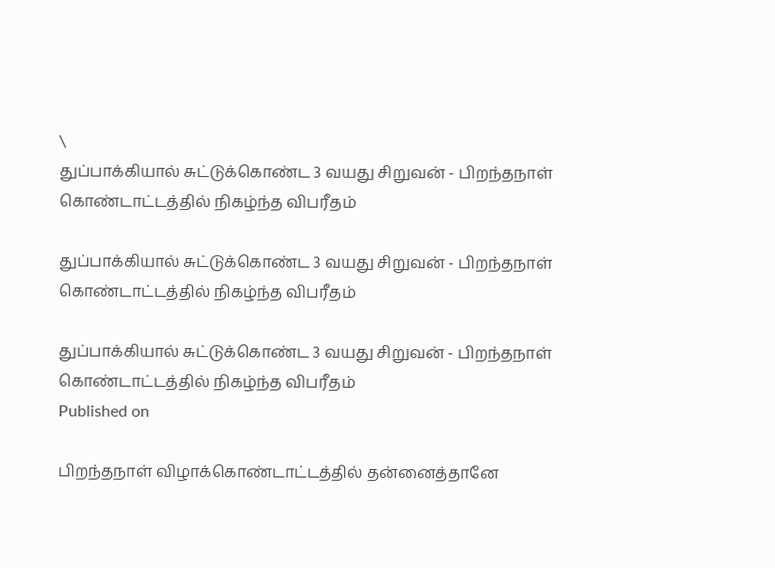\
துப்பாக்கியால் சுட்டுக்கொண்ட 3 வயது சிறுவன் - பிறந்தநாள் கொண்டாட்டத்தில் நிகழ்ந்த விபரீதம்

துப்பாக்கியால் சுட்டுக்கொண்ட 3 வயது சிறுவன் - பிறந்தநாள் கொண்டாட்டத்தில் நிகழ்ந்த விபரீதம்

துப்பாக்கியால் சுட்டுக்கொண்ட 3 வயது சிறுவன் - பிறந்தநாள் கொண்டாட்டத்தில் நிகழ்ந்த விபரீதம்
Published on

பிறந்தநாள் விழாக்கொண்டாட்டத்தில் தன்னைத்தானே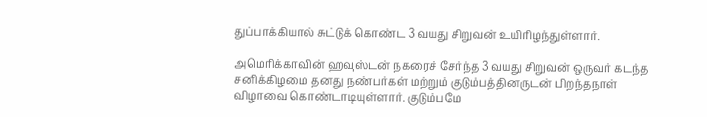துப்பாக்கியால் சுட்டுக் கொண்ட 3 வயது சிறுவன் உயிரிழந்துள்ளார்.

அமெரிக்காவின் ஹவுஸ்டன் நகரைச் சேர்ந்த 3 வயது சிறுவன் ஒருவர் கடந்த சனிக்கிழமை தனது நண்பர்கள் மற்றும் குடும்பத்தினருடன் பிறந்தநாள் விழாவை கொண்டாடியுள்ளார். குடும்பமே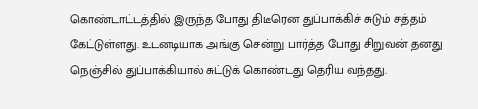கொண்டாட்டத்தில் இருந்த போது திடீரென துப்பாக்கிச் சுடும் சத்தம் கேட்டுள்ளது. உடனடியாக அங்கு சென்று பார்த்த போது சிறுவன் தனது நெஞ்சில் துப்பாக்கியால் சுட்டுக் கொண்டது தெரிய வந்தது.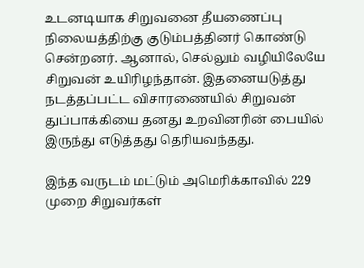உடனடியாக சிறுவனை தீயணைப்பு நிலையத்திற்கு குடும்பத்தினர் கொண்டு சென்றனர். ஆனால், செல்லும் வழியிலேயே சிறுவன் உயிரிழந்தான். இதனையடுத்து நடத்தப்பட்ட விசாரணையில் சிறுவன் துப்பாக்கியை தனது உறவினரின் பையில் இருந்து எடுத்தது தெரியவந்தது.

இந்த வருடம் மட்டும் அமெரிக்காவில் 229 முறை சிறுவர்கள்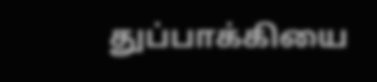துப்பாக்கியை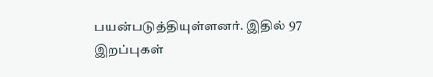பயன்படுத்தியுள்ளனர். இதில் 97 இறப்புகள்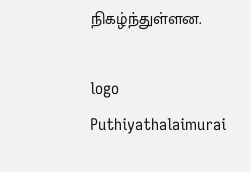நிகழ்ந்துள்ளன.

logo
Puthiyathalaimurai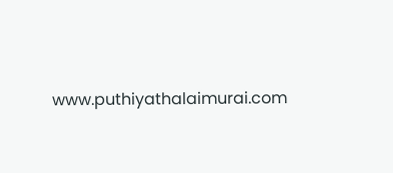www.puthiyathalaimurai.com